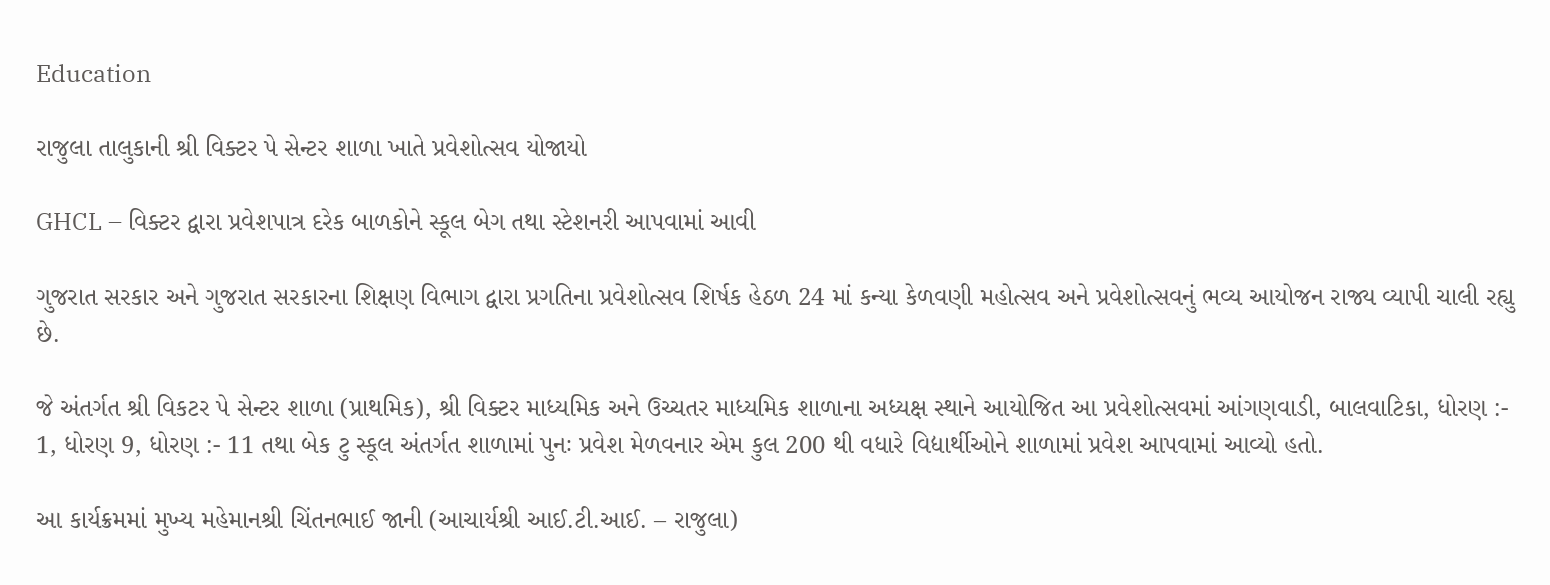Education

રાજુલા તાલુકાની શ્રી વિક્ટર પે સેન્ટર શાળા ખાતે પ્રવેશોત્સવ યોજાયો

GHCL – વિક્ટર દ્વારા પ્રવેશપાત્ર દરેક બાળકોને સ્કૂલ બેગ તથા સ્ટેશનરી આપવામાં આવી

ગુજરાત સરકાર અને ગુજરાત સરકારના શિક્ષણ વિભાગ દ્વારા પ્રગતિના પ્રવેશોત્સવ શિર્ષક હેઠળ 24 માં કન્યા કેળવણી મહોત્સવ અને પ્રવેશોત્સવનું ભવ્ય આયોજન રાજ્ય વ્યાપી ચાલી રહ્યુ છે.

જે અંતર્ગત શ્રી વિકટર પે સેન્ટર શાળા (પ્રાથમિક), શ્રી વિક્ટર માધ્યમિક અને ઉચ્ચતર માધ્યમિક શાળાના અધ્યક્ષ સ્થાને આયોજિત આ પ્રવેશોત્સવમાં આંગણવાડી, બાલવાટિકા, ધોરણ :- 1, ધોરણ 9, ધોરણ :- 11 તથા બેક ટુ સ્કૂલ અંતર્ગત શાળામાં પુનઃ પ્રવેશ મેળવનાર એમ કુલ 200 થી વધારે વિદ્યાર્થીઓને શાળામાં પ્રવેશ આપવામાં આવ્યો હતો.

આ કાર્યક્રમમાં મુખ્ય મહેમાનશ્રી ચિંતનભાઈ જાની (આચાર્યશ્રી આઈ.ટી.આઈ. – રાજુલા)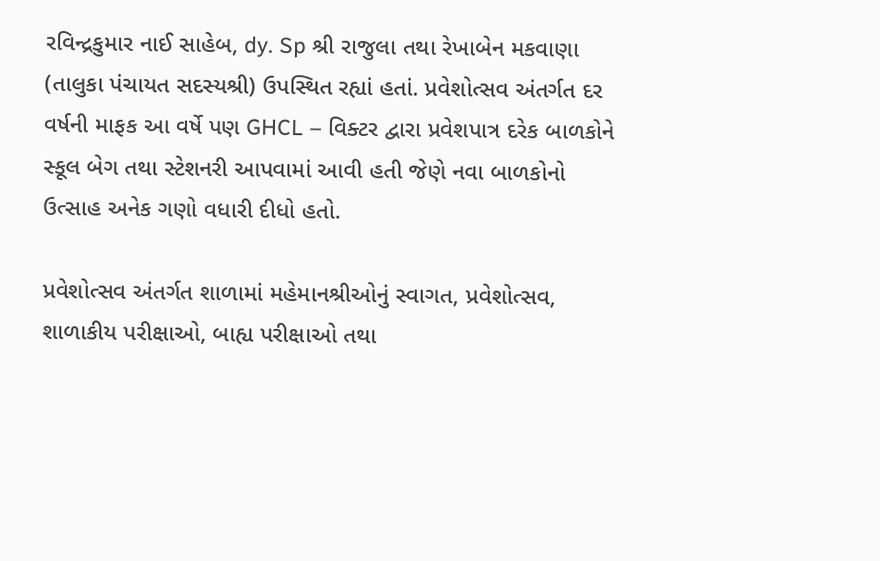રવિન્દ્રકુમાર નાઈ સાહેબ, dy. Sp શ્રી રાજુલા તથા રેખાબેન મકવાણા (તાલુકા પંચાયત સદસ્યશ્રી) ઉપસ્થિત રહ્યાં હતાં. પ્રવેશોત્સવ અંતર્ગત દર વર્ષની માફક આ વર્ષે પણ GHCL – વિક્ટર દ્વારા પ્રવેશપાત્ર દરેક બાળકોને સ્કૂલ બેગ તથા સ્ટેશનરી આપવામાં આવી હતી જેણે નવા બાળકોનો ઉત્સાહ અનેક ગણો વધારી દીધો હતો.

પ્રવેશોત્સવ અંતર્ગત શાળામાં મહેમાનશ્રીઓનું સ્વાગત, પ્રવેશોત્સવ, શાળાકીય પરીક્ષાઓ, બાહ્ય પરીક્ષાઓ તથા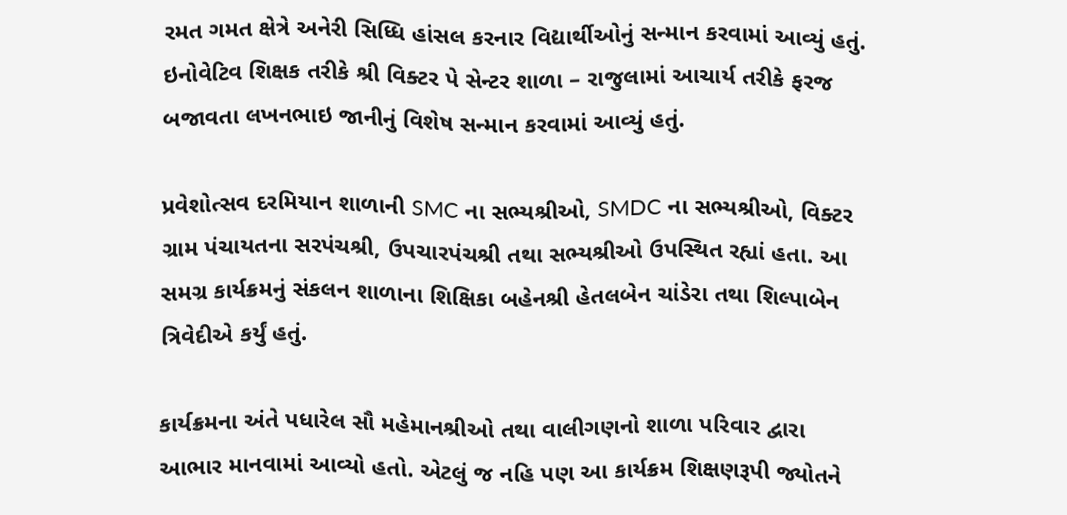રમત ગમત ક્ષેત્રે અનેરી સિધ્ધિ હાંસલ કરનાર વિદ્યાર્થીઓનું સન્માન કરવામાં આવ્યું હતું. ઇનોવેટિવ શિક્ષક તરીકે શ્રી વિક્ટર પે સેન્ટર શાળા – રાજુલામાં આચાર્ય તરીકે ફરજ બજાવતા લખનભાઇ જાનીનું વિશેષ સન્માન કરવામાં આવ્યું હતું.

પ્રવેશોત્સવ દરમિયાન શાળાની SMC ના સભ્યશ્રીઓ, SMDC ના સભ્યશ્રીઓ, વિક્ટર ગ્રામ પંચાયતના સરપંચશ્રી, ઉપચારપંચશ્રી તથા સભ્યશ્રીઓ ઉપસ્થિત રહ્યાં હતા. આ સમગ્ર કાર્યક્રમનું સંકલન શાળાના શિક્ષિકા બહેનશ્રી હેતલબેન ચાંડેરા તથા શિલ્પાબેન ત્રિવેદીએ કર્યું હતું.

કાર્યક્રમના અંતે પધારેલ સૌ મહેમાનશ્રીઓ તથા વાલીગણનો શાળા પરિવાર દ્વારા આભાર માનવામાં આવ્યો હતો. એટલું જ નહિ પણ આ કાર્યક્રમ શિક્ષણરૂપી જ્યોતને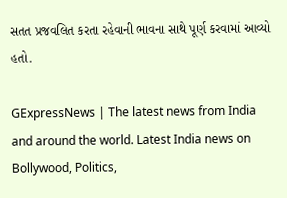સતત પ્રજવલિત કરતા રહેવાની ભાવના સાથે પૂર્ણ કરવામાં આવ્યો હતો.

GExpressNews | The latest news from India and around the world. Latest India news on Bollywood, Politics,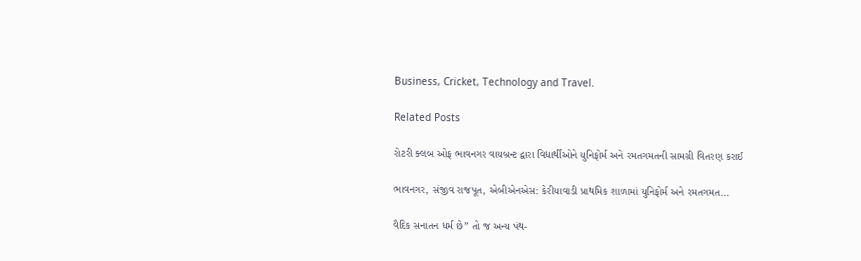Business, Cricket, Technology and Travel.

Related Posts

રોટરી ક્લબ ઓફ ભાવનગર વાયબ્રન્ટ દ્વારા વિદ્યાર્થીઓને યુનિફોર્મ અને રમતગમતની સામગ્રી વિતરણ કરાઈ

ભાવનગર, સંજીવ રાજપૂત, એબીએનએસ: કેરીયાવાડી પ્રાથમિક શાળામાં યુનિફોર્મ અને રમતગમત…

વૈદિક સનાતન ધર્મ છે” તો જ અન્ય પંથ-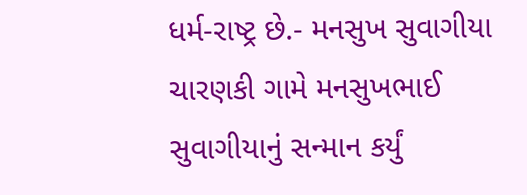ધર્મ-રાષ્ટ્ર છે.- મનસુખ સુવાગીયા ચારણકી ગામે મનસુખભાઈ સુવાગીયાનું સન્માન કર્યું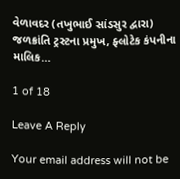વેળાવદર (તખુભાઈ સાંડસુર દ્વારા) જળક્રાંતિ ટ્રસ્ટના પ્રમુખ, ફ્લોટેક કંપનીના માલિક…

1 of 18

Leave A Reply

Your email address will not be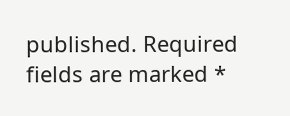published. Required fields are marked *